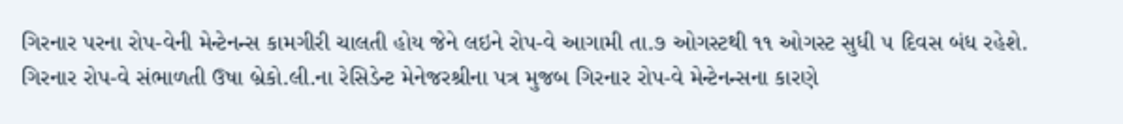ગિરનાર પરના રોપ-વેની મેન્ટેનન્સ કામગીરી ચાલતી હોય જેને લઇને રોપ-વે આગામી તા.૭ ઓગસ્ટથી ૧૧ ઓગસ્ટ સુધી ૫ દિવસ બંધ રહેશે.
ગિરનાર રોપ-વે સંભાળતી ઉષા બ્રેકો.લી.ના રેસિડેન્ટ મેનેજરશ્રીના પત્ર મુજબ ગિરનાર રોપ-વે મેન્ટેનન્સના કારણે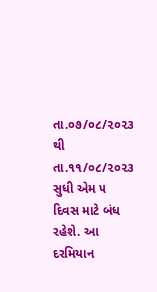તા.૦૭/૦૮/૨૦૨૩ થી તા.૧૧/૦૮/૨૦૨૩ સુધી એમ ૫ દિવસ માટે બંધ રહેશે. આ દરમિયાન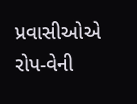પ્રવાસીઓએ રોપ-વેની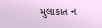મુલાકાત ન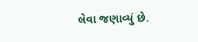લેવા જણાવ્યું છે.